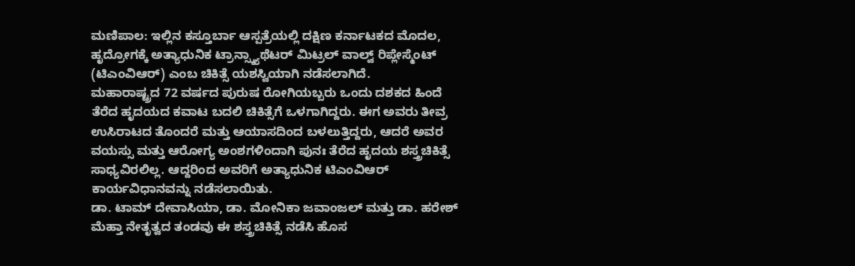ಮಣಿಪಾಲ: ಇಲ್ಲಿನ ಕಸ್ತೂರ್ಬಾ ಆಸ್ಪತ್ರೆಯಲ್ಲಿ ದಕ್ಷಿಣ ಕರ್ನಾಟಕದ ಮೊದಲ, ಹೃದ್ರೋಗಕ್ಕೆ ಅತ್ಯಾಧುನಿಕ ಟ್ರಾನ್ಸ್ಕ್ಯಾಥೆಟರ್ ಮಿಟ್ರಲ್ ವಾಲ್ವ್ ರಿಪ್ಲೇಸ್ಮೆಂಟ್ (ಟಿಎಂವಿಆರ್) ಎಂಬ ಚಿಕಿತ್ಸೆ ಯಶಸ್ವಿಯಾಗಿ ನಡೆಸಲಾಗಿದೆ.
ಮಹಾರಾಷ್ಟ್ರದ 72 ವರ್ಷದ ಪುರುಷ ರೋಗಿಯಬ್ಬರು ಒಂದು ದಶಕದ ಹಿಂದೆ ತೆರೆದ ಹೃದಯದ ಕವಾಟ ಬದಲಿ ಚಿಕಿತ್ಸೆಗೆ ಒಳಗಾಗಿದ್ದರು. ಈಗ ಅವರು ತೀವ್ರ ಉಸಿರಾಟದ ತೊಂದರೆ ಮತ್ತು ಆಯಾಸದಿಂದ ಬಳಲುತ್ತಿದ್ದರು, ಆದರೆ ಅವರ ವಯಸ್ಸು ಮತ್ತು ಆರೋಗ್ಯ ಅಂಶಗಳಿಂದಾಗಿ ಪುನಃ ತೆರೆದ ಹೃದಯ ಶಸ್ತ್ರಚಿಕಿತ್ಸೆ ಸಾಧ್ಯವಿರಲಿಲ್ಲ. ಆದ್ದರಿಂದ ಅವರಿಗೆ ಅತ್ಯಾಧುನಿಕ ಟಿಎಂವಿಆರ್ ಕಾರ್ಯವಿಧಾನವನ್ನು ನಡೆಸಲಾಯಿತು.
ಡಾ. ಟಾಮ್ ದೇವಾಸಿಯಾ, ಡಾ. ಮೋನಿಕಾ ಜವಾಂಜಲ್ ಮತ್ತು ಡಾ. ಹರೇಶ್ ಮೆಹ್ತಾ ನೇತೃತ್ವದ ತಂಡವು ಈ ಶಸ್ತ್ರಚಿಕಿತ್ಸೆ ನಡೆಸಿ ಹೊಸ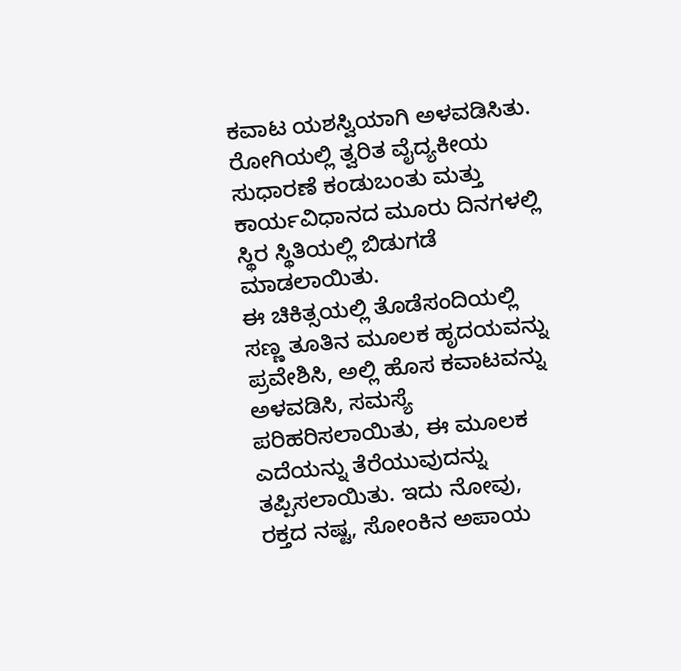ಕವಾಟ ಯಶಸ್ವಿಯಾಗಿ ಅಳವಡಿಸಿತು. ರೋಗಿಯಲ್ಲಿ ತ್ವರಿತ ವೈದ್ಯಕೀಯ ಸುಧಾರಣೆ ಕಂಡುಬಂತು ಮತ್ತು ಕಾರ್ಯವಿಧಾನದ ಮೂರು ದಿನಗಳಲ್ಲಿ ಸ್ಥಿರ ಸ್ಥಿತಿಯಲ್ಲಿ ಬಿಡುಗಡೆ ಮಾಡಲಾಯಿತು.
ಈ ಚಿಕಿತ್ಸಯಲ್ಲಿ ತೊಡೆಸಂದಿಯಲ್ಲಿ ಸಣ್ಣ ತೂತಿನ ಮೂಲಕ ಹೃದಯವನ್ನು ಪ್ರವೇಶಿಸಿ, ಅಲ್ಲಿ ಹೊಸ ಕವಾಟವನ್ನು ಅಳವಡಿಸಿ, ಸಮಸ್ಯೆ ಪರಿಹರಿಸಲಾಯಿತು, ಈ ಮೂಲಕ ಎದೆಯನ್ನು ತೆರೆಯುವುದನ್ನು ತಪ್ಪಿಸಲಾಯಿತು. ಇದು ನೋವು, ರಕ್ತದ ನಷ್ಟ, ಸೋಂಕಿನ ಅಪಾಯ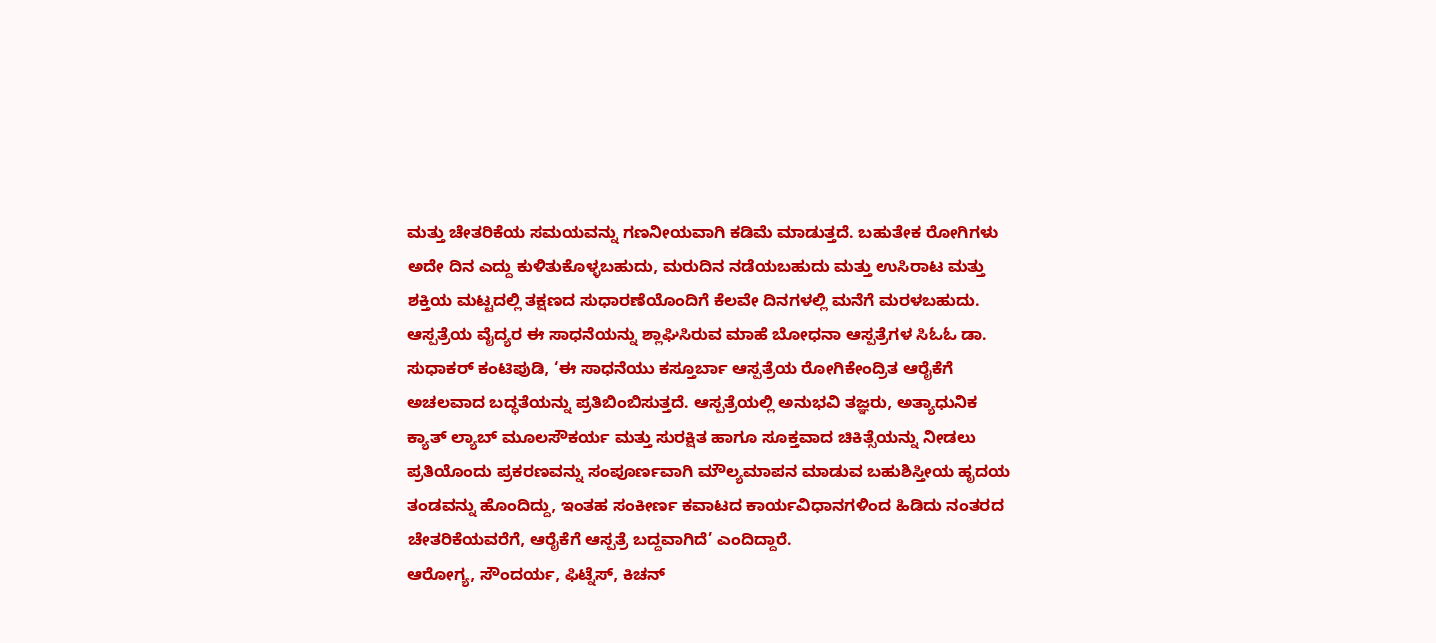ಮತ್ತು ಚೇತರಿಕೆಯ ಸಮಯವನ್ನು ಗಣನೀಯವಾಗಿ ಕಡಿಮೆ ಮಾಡುತ್ತದೆ. ಬಹುತೇಕ ರೋಗಿಗಳು ಅದೇ ದಿನ ಎದ್ದು ಕುಳಿತುಕೊಳ್ಳಬಹುದು, ಮರುದಿನ ನಡೆಯಬಹುದು ಮತ್ತು ಉಸಿರಾಟ ಮತ್ತು ಶಕ್ತಿಯ ಮಟ್ಟದಲ್ಲಿ ತಕ್ಷಣದ ಸುಧಾರಣೆಯೊಂದಿಗೆ ಕೆಲವೇ ದಿನಗಳಲ್ಲಿ ಮನೆಗೆ ಮರಳಬಹುದು.
ಆಸ್ಪತ್ರೆಯ ವೈದ್ಯರ ಈ ಸಾಧನೆಯನ್ನು ಶ್ಲಾಘಿಸಿರುವ ಮಾಹೆ ಬೋಧನಾ ಆಸ್ಪತ್ರೆಗಳ ಸಿಓಓ ಡಾ. ಸುಧಾಕರ್ ಕಂಟಿಪುಡಿ, ‘ಈ ಸಾಧನೆಯು ಕಸ್ತೂರ್ಬಾ ಆಸ್ಪತ್ರೆಯ ರೋಗಿಕೇಂದ್ರಿತ ಆರೈಕೆಗೆ ಅಚಲವಾದ ಬದ್ಧತೆಯನ್ನು ಪ್ರತಿಬಿಂಬಿಸುತ್ತದೆ. ಆಸ್ಪತ್ರೆಯಲ್ಲಿ ಅನುಭವಿ ತಜ್ಞರು, ಅತ್ಯಾಧುನಿಕ ಕ್ಯಾತ್ ಲ್ಯಾಬ್ ಮೂಲಸೌಕರ್ಯ ಮತ್ತು ಸುರಕ್ಷಿತ ಹಾಗೂ ಸೂಕ್ತವಾದ ಚಿಕಿತ್ಸೆಯನ್ನು ನೀಡಲು ಪ್ರತಿಯೊಂದು ಪ್ರಕರಣವನ್ನು ಸಂಪೂರ್ಣವಾಗಿ ಮೌಲ್ಯಮಾಪನ ಮಾಡುವ ಬಹುಶಿಸ್ತೀಯ ಹೃದಯ ತಂಡವನ್ನು ಹೊಂದಿದ್ದು, ಇಂತಹ ಸಂಕೀರ್ಣ ಕವಾಟದ ಕಾರ್ಯವಿಧಾನಗಳಿಂದ ಹಿಡಿದು ನಂತರದ ಚೇತರಿಕೆಯವರೆಗೆ, ಆರೈಕೆಗೆ ಆಸ್ಪತ್ರೆ ಬದ್ದವಾಗಿದೆ’ ಎಂದಿದ್ದಾರೆ.
ಆರೋಗ್ಯ, ಸೌಂದರ್ಯ, ಫಿಟ್ನೆಸ್, ಕಿಚನ್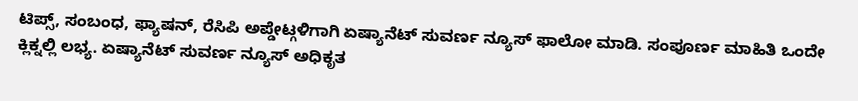ಟಿಪ್ಸ್, ಸಂಬಂಧ, ಫ್ಯಾಷನ್, ರೆಸಿಪಿ ಅಪ್ಡೇಟ್ಗಳಿಗಾಗಿ ಏಷ್ಯಾನೆಟ್ ಸುವರ್ಣ ನ್ಯೂಸ್ ಫಾಲೋ ಮಾಡಿ. ಸಂಪೂರ್ಣ ಮಾಹಿತಿ ಒಂದೇ ಕ್ಲಿಕ್ನಲ್ಲಿ ಲಭ್ಯ. ಏಷ್ಯಾನೆಟ್ ಸುವರ್ಣ ನ್ಯೂಸ್ ಅಧಿಕೃತ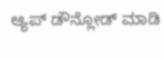ಆ್ಯಪ್ ಡೌನ್ಲೋಡ್ ಮಾಡಿ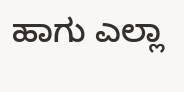ಹಾಗು ಎಲ್ಲಾ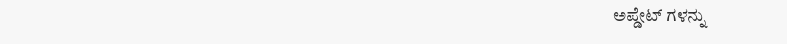ಅಪ್ಡೇಟ್ ಗಳನ್ನು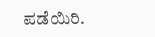ಪಡೆಯಿರಿ.